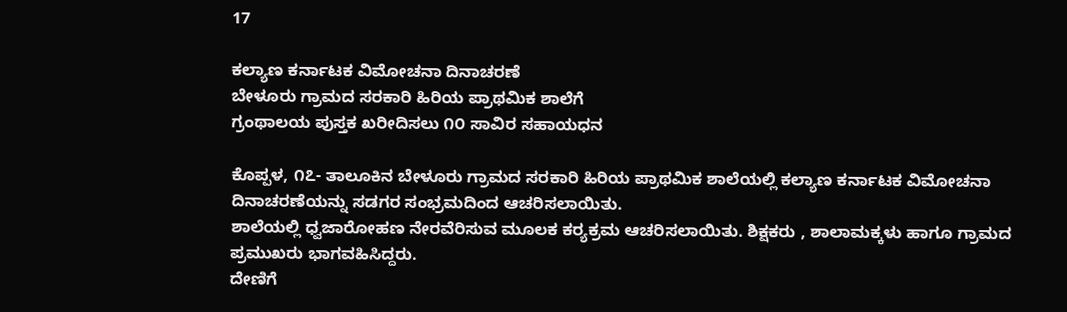17

ಕಲ್ಯಾಣ ಕರ್ನಾಟಕ ವಿಮೋಚನಾ ದಿನಾಚರಣೆ
ಬೇಳೂರು ಗ್ರಾಮದ ಸರಕಾರಿ ಹಿರಿಯ ಪ್ರಾಥಮಿಕ ಶಾಲೆಗೆ
ಗ್ರಂಥಾಲಯ ಪುಸ್ತಕ ಖರೀದಿಸಲು ೧೦ ಸಾವಿರ ಸಹಾಯಧನ

ಕೊಪ್ಪಳ, ೧೭- ತಾಲೂಕಿನ ಬೇಳೂರು ಗ್ರಾಮದ ಸರಕಾರಿ ಹಿರಿಯ ಪ್ರಾಥಮಿಕ ಶಾಲೆಯಲ್ಲಿ ಕಲ್ಯಾಣ ಕರ್ನಾಟಕ ವಿಮೋಚನಾ ದಿನಾಚರಣೆಯನ್ನು ಸಡಗರ ಸಂಭ್ರಮದಿಂದ ಆಚರಿಸಲಾಯಿತು.
ಶಾಲೆಯಲ್ಲಿ ಧ್ವಜಾರೋಹಣ ನೇರವೆರಿಸುವ ಮೂಲಕ ಕರ‍್ಯಕ್ರಮ ಆಚರಿಸಲಾಯಿತು. ಶಿಕ್ಷಕರು , ಶಾಲಾಮಕ್ಕಳು ಹಾಗೂ ಗ್ರಾಮದ ಪ್ರಮುಖರು ಭಾಗವಹಿಸಿದ್ದರು.
ದೇಣಿಗೆ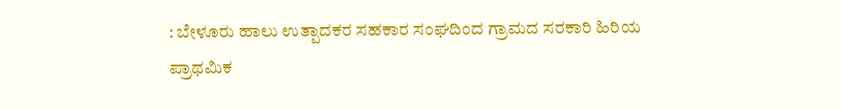: ಬೇಳೂರು ಹಾಲು ಉತ್ಪಾದಕರ ಸಹಕಾರ ಸಂಘದಿಂದ ಗ್ರಾಮದ ಸರಕಾರಿ ಹಿರಿಯ ಪ್ರಾಥಮಿಕ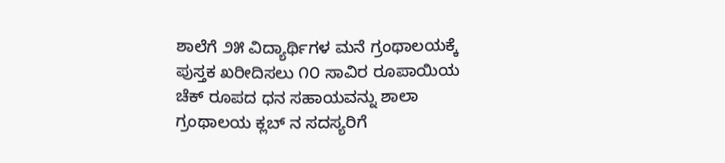ಶಾಲೆಗೆ ೨೫ ವಿದ್ಯಾರ್ಥಿಗಳ ಮನೆ ಗ್ರಂಥಾಲಯಕ್ಕೆ ಪುಸ್ತಕ ಖರೀದಿಸಲು ೧೦ ಸಾವಿರ ರೂಪಾಯಿಯ ಚೆಕ್ ರೂಪದ ಧನ ಸಹಾಯವನ್ನು ಶಾಲಾ ಗ್ರಂಥಾಲಯ ಕ್ಲಬ್ ನ ಸದಸ್ಯರಿಗೆ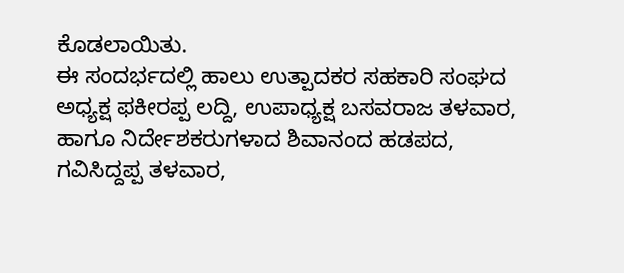ಕೊಡಲಾಯಿತು.
ಈ ಸಂದರ್ಭದಲ್ಲಿ ಹಾಲು ಉತ್ಪಾದಕರ ಸಹಕಾರಿ ಸಂಘದ ಅಧ್ಯಕ್ಷ ಫಕೀರಪ್ಪ ಲದ್ದಿ, ಉಪಾಧ್ಯಕ್ಷ ಬಸವರಾಜ ತಳವಾರ, ಹಾಗೂ ನಿರ್ದೇಶಕರುಗಳಾದ ಶಿವಾನಂದ ಹಡಪದ, ಗವಿಸಿದ್ದಪ್ಪ ತಳವಾರ,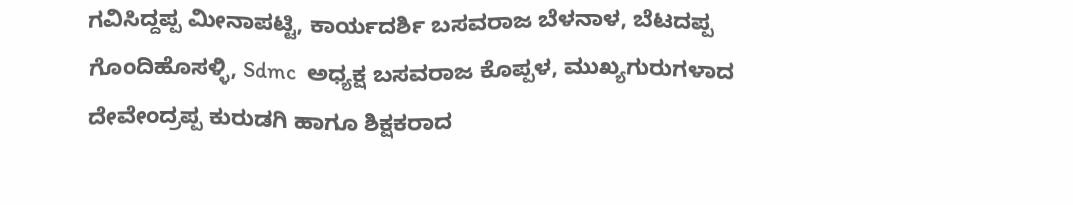ಗವಿಸಿದ್ದಪ್ಪ ಮೀನಾಪಟ್ಟಿ, ಕಾರ್ಯದರ್ಶಿ ಬಸವರಾಜ ಬೆಳನಾಳ, ಬೆಟದಪ್ಪ ಗೊಂದಿಹೊಸಳ್ಳಿ, Sdmc  ಅಧ್ಯಕ್ಷ ಬಸವರಾಜ ಕೊಪ್ಪಳ, ಮುಖ್ಯಗುರುಗಳಾದ ದೇವೇಂದ್ರಪ್ಪ ಕುರುಡಗಿ ಹಾಗೂ ಶಿಕ್ಷಕರಾದ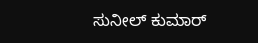ಸುನೀಲ್ ಕುಮಾರ್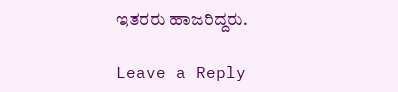ಇತರರು ಹಾಜರಿದ್ದರು.

Leave a Reply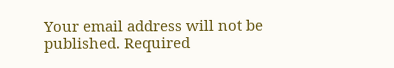Your email address will not be published. Required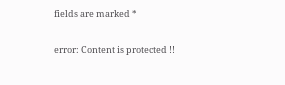fields are marked *

error: Content is protected !!